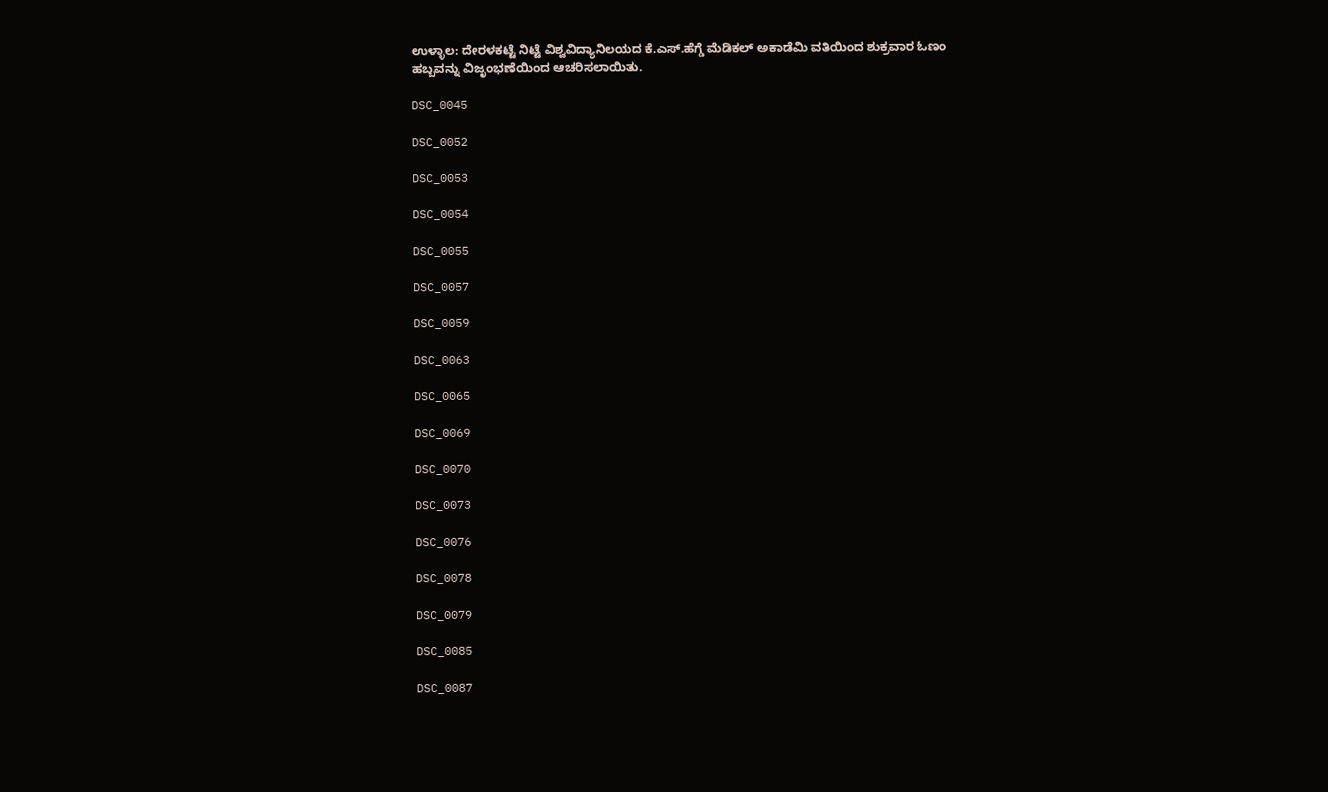ಉಳ್ಳಾಲ: ದೇರಳಕಟ್ಟೆ ನಿಟ್ಟೆ ವಿಶ್ವವಿದ್ಯಾನಿಲಯದ ಕೆ.ಎಸ್.ಹೆಗ್ಡೆ ಮೆಡಿಕಲ್ ಅಕಾಡೆಮಿ ವತಿಯಿಂದ ಶುಕ್ರವಾರ ಓಣಂ ಹಬ್ಬವನ್ನು ವಿಜೃಂಭಣೆಯಿಂದ ಆಚರಿಸಲಾಯಿತು.

DSC_0045

DSC_0052

DSC_0053

DSC_0054

DSC_0055

DSC_0057

DSC_0059

DSC_0063

DSC_0065

DSC_0069

DSC_0070

DSC_0073

DSC_0076

DSC_0078

DSC_0079

DSC_0085

DSC_0087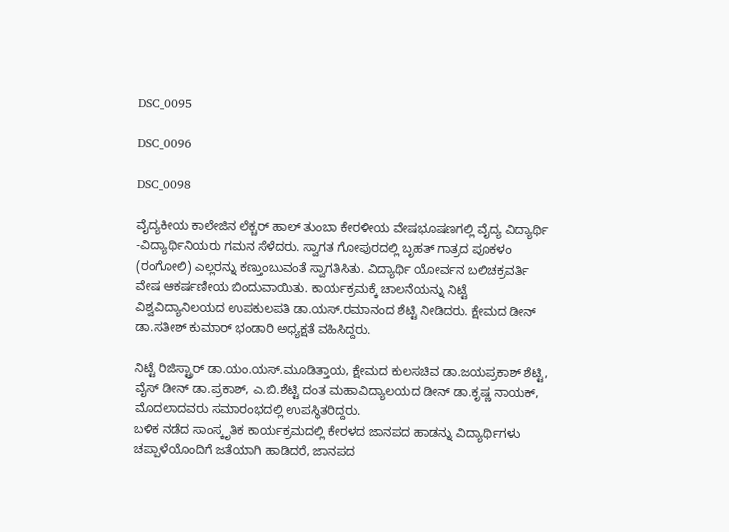DSC_0095

DSC_0096

DSC_0098

ವೈದ್ಯಕೀಯ ಕಾಲೇಜಿನ ಲೆಕ್ಚರ್ ಹಾಲ್ ತುಂಬಾ ಕೇರಳೀಯ ವೇಷಭೂಷಣಗಲ್ಲಿ ವೈದ್ಯ ವಿದ್ಯಾರ್ಥಿ -ವಿದ್ಯಾರ್ಥಿನಿಯರು ಗಮನ ಸೆಳೆದರು. ಸ್ವಾಗತ ಗೋಪುರದಲ್ಲಿ ಬೃಹತ್ ಗಾತ್ರದ ಪೂಕಳಂ (ರಂಗೋಲಿ) ಎಲ್ಲರನ್ನು ಕಣ್ತುಂಬುವಂತೆ ಸ್ವಾಗತಿಸಿತು. ವಿದ್ಯಾರ್ಥಿ ಯೋರ್ವನ ಬಲಿಚಕ್ರವರ್ತಿ  ವೇಷ ಆಕರ್ಷಣೀಯ ಬಿಂದುವಾಯಿತು. ಕಾರ್ಯಕ್ರಮಕ್ಕೆ ಚಾಲನೆಯನ್ನು ನಿಟ್ಟೆ ವಿಶ್ವವಿದ್ಯಾನಿಲಯದ ಉಪಕುಲಪತಿ ಡಾ.ಯಸ್.ರಮಾನಂದ ಶೆಟ್ಟಿ ನೀಡಿದರು. ಕ್ಷೇಮದ ಡೀನ್ ಡಾ.ಸತೀಶ್ ಕುಮಾರ್ ಭಂಡಾರಿ ಅಧ್ಯಕ್ಷತೆ ವಹಿಸಿದ್ದರು.

ನಿಟ್ಟೆ ರಿಜಿಸ್ಟ್ರಾರ್ ಡಾ.ಯಂ.ಯಸ್.ಮೂಡಿತ್ತಾಯ, ಕ್ಷೇಮದ ಕುಲಸಚಿವ ಡಾ.ಜಯಪ್ರಕಾಶ್ ಶೆಟ್ಟಿ, ವೈಸ್ ಡೀನ್ ಡಾ.ಪ್ರಕಾಶ್, ಎ.ಬಿ.ಶೆಟ್ಟಿ ದಂತ ಮಹಾವಿದ್ಯಾಲಯದ ಡೀನ್ ಡಾ.ಕೃಷ್ಣ ನಾಯಕ್, ಮೊದಲಾದವರು ಸಮಾರಂಭದಲ್ಲಿ ಉಪಸ್ಥಿತರಿದ್ದರು.
ಬಳಿಕ ನಡೆದ ಸಾಂಸ್ಕೃತಿಕ ಕಾರ್ಯಕ್ರಮದಲ್ಲಿ ಕೇರಳದ ಜಾನಪದ ಹಾಡನ್ನು ವಿದ್ಯಾರ್ಥಿಗಳು ಚಪ್ಪಾಳೆಯೊಂದಿಗೆ ಜತೆಯಾಗಿ ಹಾಡಿದರೆ, ಜಾನಪದ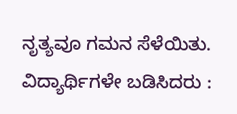ನೃತ್ಯವೂ ಗಮನ ಸೆಳೆಯಿತು.
ವಿದ್ಯಾರ್ಥಿಗಳೇ ಬಡಿಸಿದರು :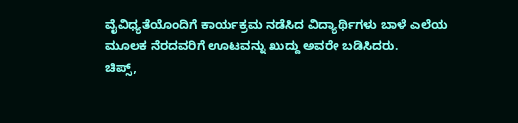ವೈವಿಧ್ಯತೆಯೊಂದಿಗೆ ಕಾರ್ಯಕ್ರಮ ನಡೆಸಿದ ವಿದ್ಯಾರ್ಥಿಗಳು ಬಾಳೆ ಎಲೆಯ ಮೂಲಕ ನೆರದವರಿಗೆ ಊಟವನ್ನು ಖುದ್ದು ಅವರೇ ಬಡಿಸಿದರು.
ಚಿಪ್ಸ್,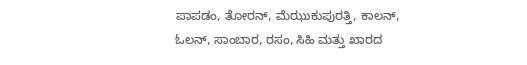ಪಾಪಡಂ, ತೋರನ್, ಮೆಝುಕುಪುರತ್ತಿ, ಕಾಲನ್, ಓಲನ್, ಸಾಂಬಾರ, ರಸಂ, ಸಿಹಿ ಮತ್ತು ಖಾರದ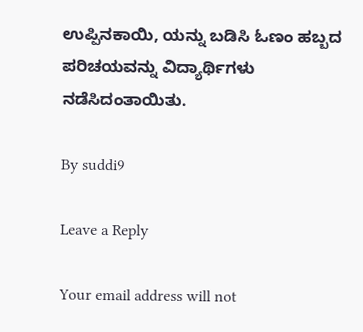ಉಪ್ಪಿನಕಾಯಿ, ಯನ್ನು ಬಡಿಸಿ ಓಣಂ ಹಬ್ಬದ ಪರಿಚಯವನ್ನು ವಿದ್ಯಾರ್ಥಿಗಳು ನಡೆಸಿದಂತಾಯಿತು.

By suddi9

Leave a Reply

Your email address will not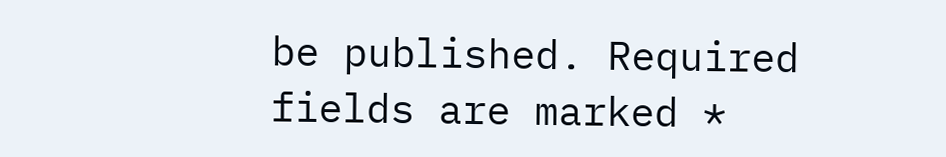be published. Required fields are marked *